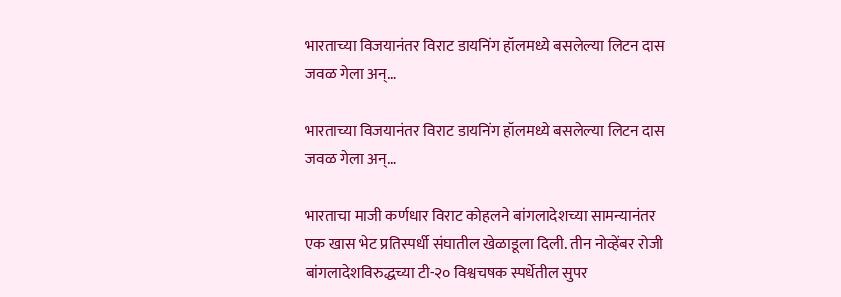भारताच्या विजयानंतर विराट डायनिंग हॉलमध्ये बसलेल्या लिटन दास जवळ गेला अन्…

भारताच्या विजयानंतर विराट डायनिंग हॉलमध्ये बसलेल्या लिटन दास जवळ गेला अन्…

भारताचा माजी कर्णधार विराट कोहलने बांगलादेशच्या सामन्यानंतर एक खास भेट प्रतिस्पर्धी संघातील खेळाडूला दिली. तीन नोव्हेंबर रोजी बांगलादेशविरुद्धच्या टी-२० विश्वचषक स्पर्धेतील सुपर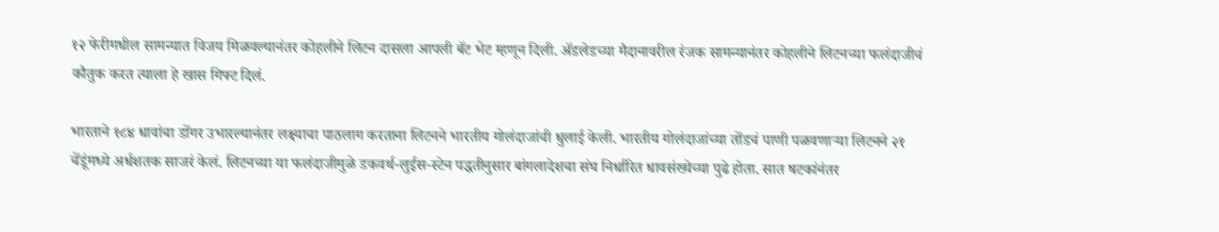१२ फेरीमधील सामन्यात विजय मिळवल्यानंतर कोहलीने लिटन दासला आपली बॅट भेट म्हणून दिली. ॲडलेडच्या मैदानावरील रंजक सामन्यानंतर कोहलीने लिटनच्या फलंदाजीचं कौतुक करत त्याला हे खास गिफ्ट दिलं.

भारताने १८४ धावांचा डोंगर उभारल्यानंतर लक्ष्याचा पाठलाग करताना लिटनने भारतीय गोलंदाजांची धुलाई केली. भारतीय गोलंदाजांच्या तोंडचं पाणी पळवणाऱ्या लिटनने २१ चेंडूंमध्ये अर्धशतक साजरं केलं. लिटनच्या या फलंदाजीमुळे डकवर्थ-लुईस-स्टेन पद्धतीनुसार बांगलादेशचा संघ निर्धारित धावसंख्येच्या पुढे होता. सात षटकांनंतर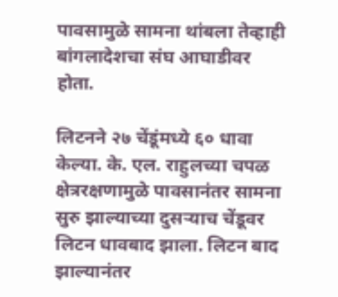पावसामुळे सामना थांबला तेव्हाही बांगलादेशचा संघ आघाडीवर होता.

लिटनने २७ चेंडूंमध्ये ६० धावा केल्या. के. एल. राहुलच्या चपळ क्षेत्ररक्षणामुळे पावसानंतर सामना सुरु झाल्याच्या दुसऱ्याच चेंडूवर लिटन धावबाद झाला. लिटन बाद झाल्यानंतर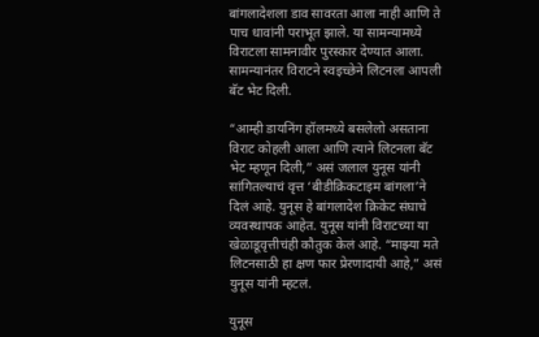बांगलादेशला डाव सावरता आला नाही आणि ते पाच धावांनी पराभूत झाले. या सामन्यामध्ये विराटला सामनावीर पुरस्कार देण्यात आला. सामन्यानंतर विराटने स्वइच्छेने लिटनला आपली बॅट भेट दिली.

“आम्ही डायनिंग हॉलमध्ये बसलेलो असताना विराट कोहली आला आणि त्याने लिटनला बॅट भेट म्हणून दिली,” असं जलाल युनूस यांनी सांगितल्याचं वृत्त ‘बीडीक्रिकटाइम बांगला’ने दिलं आहे. युनूस हे बांगलादेश क्रिकेट संघाचे व्यवस्थापक आहेत. युनूस यांनी विराटच्या या खेळाडूवृत्तीचंही कौतुक केलं आहे. “माझ्या मते लिटनसाठी हा क्षण फार प्रेरणादायी आहे,” असं युनूस यांनी म्हटलं.

युनूस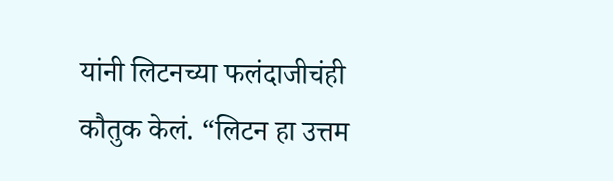यांनी लिटनच्या फलंदाजीचंही कौतुक केलं. “लिटन हा उत्तम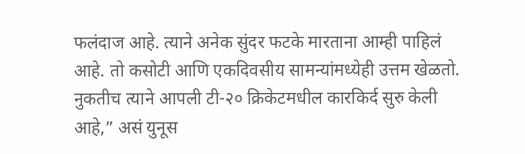फलंदाज आहे. त्याने अनेक सुंदर फटके मारताना आम्ही पाहिलं आहे. तो कसोटी आणि एकदिवसीय सामन्यांमध्येही उत्तम खेळतो. नुकतीच त्याने आपली टी-२० क्रिकेटमधील कारकिर्द सुरु केली आहे,” असं युनूस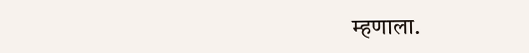म्हणाला.